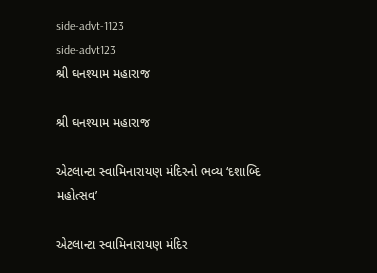side-advt-1123
side-advt123
શ્રી ઘનશ્યામ મહારાજ

શ્રી ઘનશ્યામ મહારાજ

એટલાન્ટા સ્વામિનારાયણ મંદિરનો ભવ્ય ‘દશાબ્દિ મહોત્સવ’

એટલાન્ટા સ્વામિનારાયણ મંદિર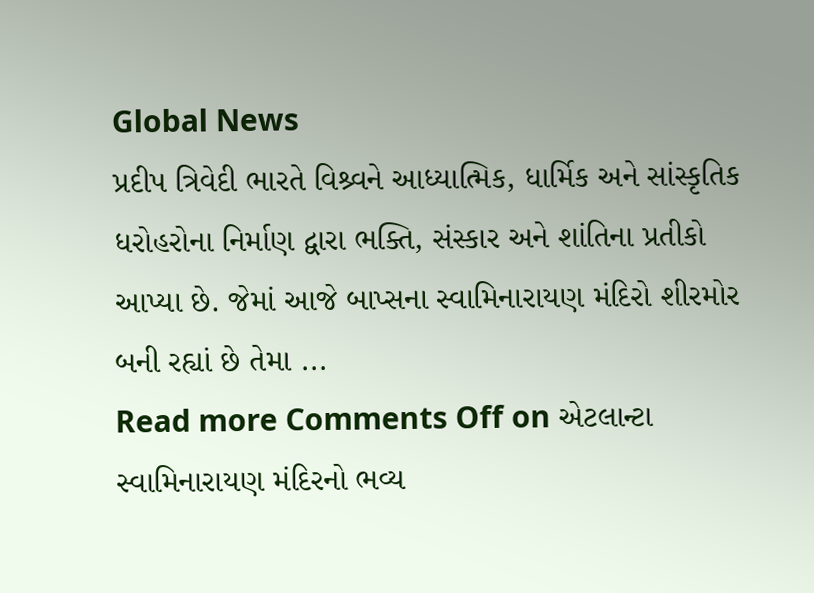Global News
પ્રદીપ ત્રિવેદી ભારતે વિશ્ર્વને આધ્યાત્મિક, ધાર્મિક અને સાંસ્કૃતિક ધરોહરોના નિર્માણ દ્વારા ભક્તિ, સંસ્કાર અને શાંતિના પ્રતીકો આપ્યા છે. જેમાં આજે બાપ્સના સ્વામિનારાયણ મંદિરો શીરમોર બની રહ્યાં છે તેમા ...
Read more Comments Off on એટલાન્ટા સ્વામિનારાયણ મંદિરનો ભવ્ય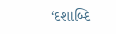‘દશાબ્દિ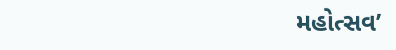મહોત્સવ’